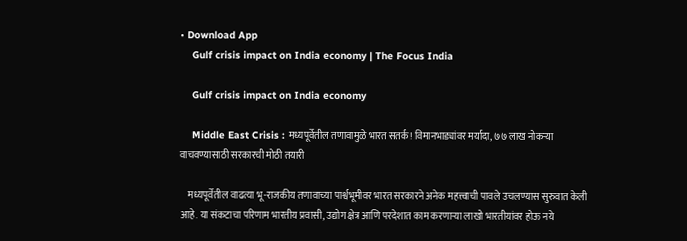• Download App
    Gulf crisis impact on India economy | The Focus India

    Gulf crisis impact on India economy

    Middle East Crisis : मध्यपूर्वेतील तणावामुळे भारत सतर्क! विमानभाड्यांवर मर्यादा, ७७ लाख नोकऱ्या वाचवण्यासाठी सरकारची मोठी तयारी

    मध्यपूर्वेतील वाढत्या भू-राजकीय तणावाच्या पार्श्वभूमीवर भारत सरकारने अनेक महत्त्वाची पावले उचलण्यास सुरुवात केली आहे. या संकटाचा परिणाम भारतीय प्रवासी, उद्योग क्षेत्र आणि परदेशात काम करणाऱ्या लाखो भारतीयांवर होऊ नये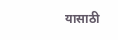यासाठी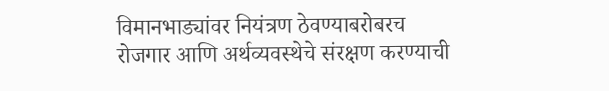विमानभाड्यांवर नियंत्रण ठेवण्याबरोबरच रोजगार आणि अर्थव्यवस्थेचे संरक्षण करण्याची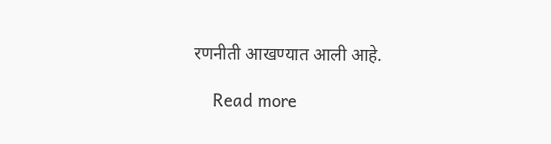रणनीती आखण्यात आली आहे.

    Read more